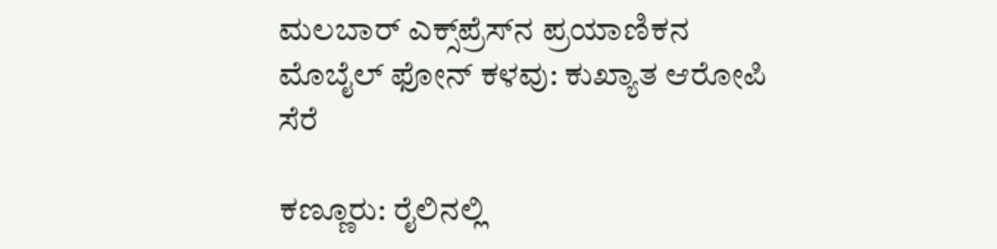ಮಲಬಾರ್ ಎಕ್ಸ್‌ಪ್ರೆಸ್‌ನ ಪ್ರಯಾಣಿಕನ ಮೊಬೈಲ್ ಫೋನ್ ಕಳವು: ಕುಖ್ಯಾತ ಆರೋಪಿ ಸೆರೆ

ಕಣ್ಣೂರು: ರೈಲಿನಲ್ಲಿ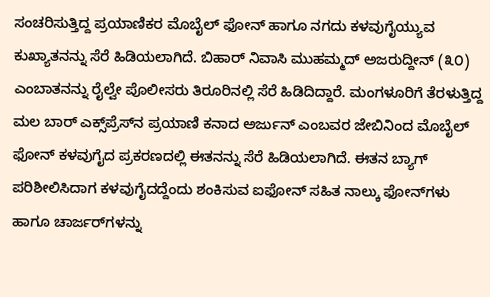ಸಂಚರಿಸುತ್ತಿದ್ದ ಪ್ರಯಾಣಿಕರ ಮೊಬೈಲ್ ಫೋನ್ ಹಾಗೂ ನಗದು ಕಳವುಗೈಯ್ಯುವ ಕುಖ್ಯಾತನನ್ನು ಸೆರೆ ಹಿಡಿಯಲಾಗಿದೆ. ಬಿಹಾರ್ ನಿವಾಸಿ ಮುಹಮ್ಮದ್ ಅಜರುದ್ದೀನ್ (೩೦) ಎಂಬಾತನನ್ನು ರೈಲ್ವೇ ಪೊಲೀಸರು ತಿರೂರಿನಲ್ಲಿ ಸೆರೆ ಹಿಡಿದಿದ್ದಾರೆ. ಮಂಗಳೂರಿಗೆ ತೆರಳುತ್ತಿದ್ದ ಮಲ ಬಾರ್ ಎಕ್ಸ್‌ಪ್ರೆಸ್‌ನ ಪ್ರಯಾಣಿ ಕನಾದ ಅರ್ಜುನ್ ಎಂಬವರ ಜೇಬಿನಿಂದ ಮೊಬೈಲ್ ಫೋನ್ ಕಳವುಗೈದ ಪ್ರಕರಣದಲ್ಲಿ ಈತನನ್ನು ಸೆರೆ ಹಿಡಿಯಲಾಗಿದೆ. ಈತನ ಬ್ಯಾಗ್ ಪರಿಶೀಲಿಸಿದಾಗ ಕಳವುಗೈದದ್ದೆಂದು ಶಂಕಿಸುವ ಐಫೋನ್ ಸಹಿತ ನಾಲ್ಕು ಫೋನ್‌ಗಳು ಹಾಗೂ ಚಾರ್ಜರ್‌ಗಳನ್ನು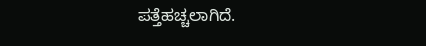ಪತ್ತೆಹಚ್ಚಲಾಗಿದೆ.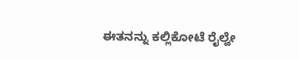ಈತನನ್ನು ಕಲ್ಲಿಕೋಟೆ ರೈಲ್ವೇ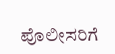ಪೊಲೀಸರಿಗೆ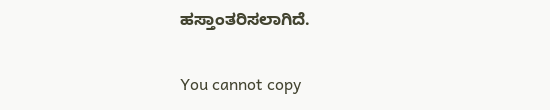ಹಸ್ತಾಂತರಿಸಲಾಗಿದೆ.

You cannot copy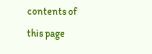contents of this page